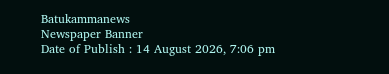Batukammanews
Newspaper Banner
Date of Publish : 14 August 2026, 7:06 pm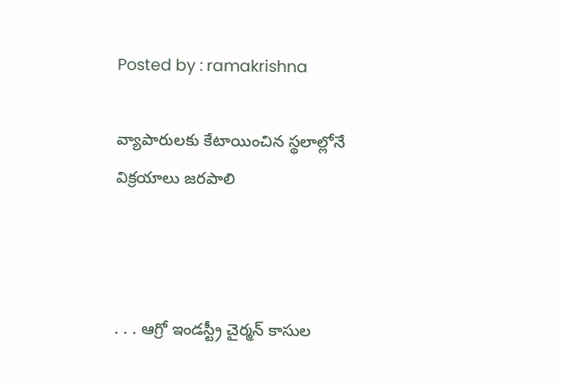Posted by : ramakrishna

వ్యాపారులకు కేటాయించిన స్థలాల్లోనే విక్రయాలు జరపాలి



. . . ఆగ్రో ఇండస్ట్రీ చైర్మన్ కాసుల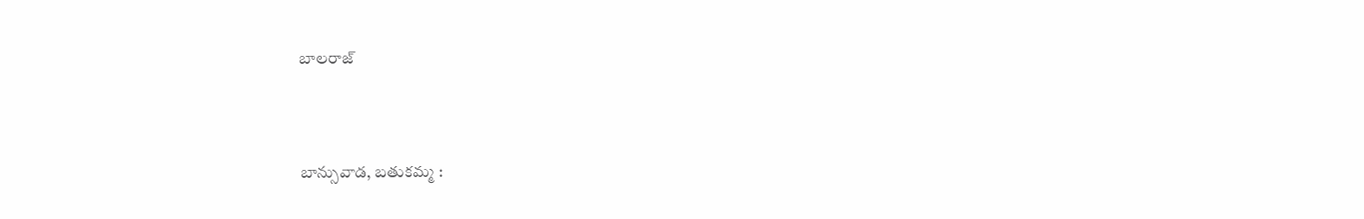బాలరాజ్



బాన్సువాడ, బతుకమ్మ :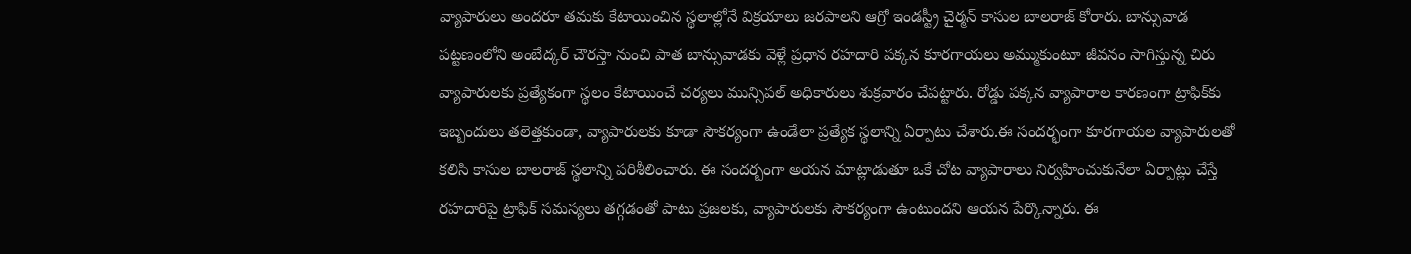వ్యాపారులు అందరూ తమకు కేటాయించిన స్థలాల్లోనే విక్రయాలు జరపాలని ఆగ్రో ఇండస్ట్రీ చైర్మన్ కాసుల బాలరాజ్ కోరారు. బాన్సువాడ పట్టణంలోని అంబేద్కర్ చౌరస్తా నుంచి పాత బాన్సువాడకు వెళ్లే ప్రధాన రహదారి పక్కన కూరగాయలు అమ్ముకుంటూ జీవనం సాగిస్తున్న చిరు వ్యాపారులకు ప్రత్యేకంగా స్థలం కేటాయించే చర్యలు మున్సిపల్ అధికారులు శుక్రవారం చేపట్టారు. రోడ్డు పక్కన వ్యాపారాల కారణంగా ట్రాఫిక్‌కు ఇబ్బందులు తలెత్తకుండా, వ్యాపారులకు కూడా సౌకర్యంగా ఉండేలా ప్రత్యేక స్థలాన్ని ఏర్పాటు చేశారు.ఈ సందర్భంగా కూరగాయల వ్యాపారులతో కలిసి కాసుల బాలరాజ్ స్థలాన్ని పరిశీలించారు. ఈ సందర్బంగా అయన మాట్లాడుతూ ఒకే చోట వ్యాపారాలు నిర్వహించుకునేలా ఏర్పాట్లు చేస్తే రహదారిపై ట్రాఫిక్ సమస్యలు తగ్గడంతో పాటు ప్రజలకు, వ్యాపారులకు సౌకర్యంగా ఉంటుందని ఆయన పేర్కొన్నారు. ఈ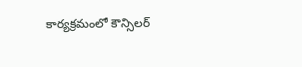కార్యక్రమంలో కౌన్సిలర్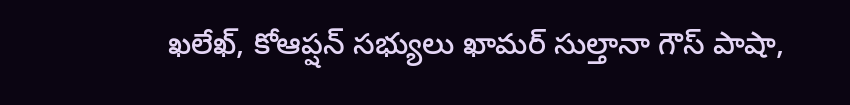ఖలేఖ్, కోఆప్షన్ సభ్యులు ఖామర్ సుల్తానా గౌస్ పాషా,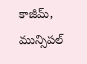కాజీమ్, మున్సిపల్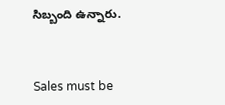సిబ్బంది ఉన్నారు.



Sales must be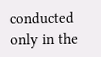conducted only in the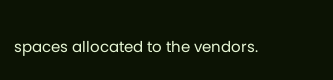spaces allocated to the vendors.